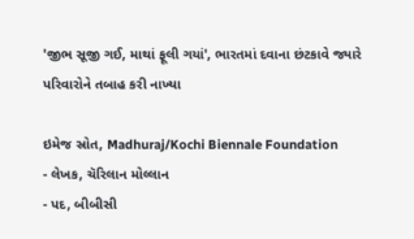'જીભ સૂજી ગઈ, માથાં ફૂલી ગયાં', ભારતમાં દવાના છંટકાવે જ્યારે પરિવારોને તબાહ કરી નાખ્યા

ઇમેજ સ્રોત, Madhuraj/Kochi Biennale Foundation
- લેખક, ચૅરિલાન મોલ્લાન
- પદ, બીબીસી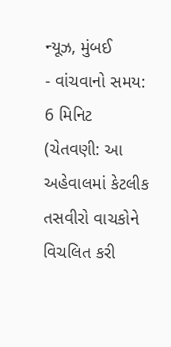ન્યૂઝ, મુંબઈ
- વાંચવાનો સમય: 6 મિનિટ
(ચેતવણી: આ અહેવાલમાં કેટલીક તસવીરો વાચકોને વિચલિત કરી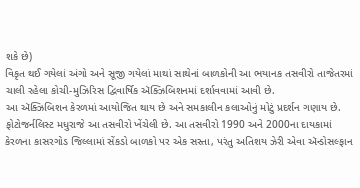શકે છે)
વિકૃત થઈ ગયેલાં અંગો અને સૂજી ગયેલાં માથાં સાથેનાં બાળકોની આ ભયાનક તસવીરો તાજેતરમાં ચાલી રહેલા કોચી-મુઝિરિસ દ્વિવાર્ષિક ઍક્ઝિબિશનમાં દર્શાવવામાં આવી છે.
આ ઍક્ઝિબિશન કેરળમાં આયોજિત થાય છે અને સમકાલીન કલાઓનું મોટું પ્રદર્શન ગણાય છે.
ફોટોજર્નલિસ્ટ મધુરાજે આ તસવીરો ખેંચેલી છે. આ તસવીરો 1990 અને 2000ના દાયકામાં કેરળના કાસરગોડ જિલ્લામાં સેંકડો બાળકો પર એક સસ્તા, પરંતુ અતિશય ઝેરી એવા ઍન્ડોસલ્ફાન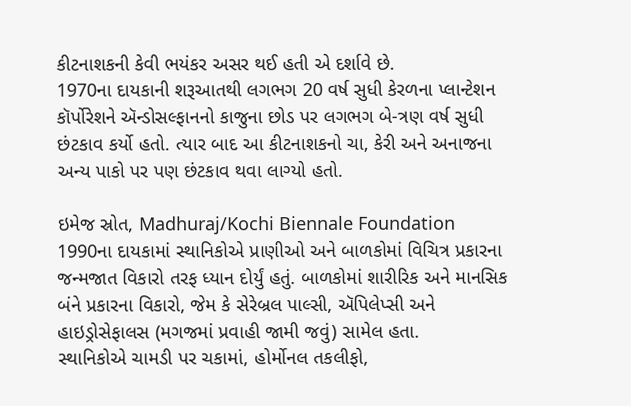કીટનાશકની કેવી ભયંકર અસર થઈ હતી એ દર્શાવે છે.
1970ના દાયકાની શરૂઆતથી લગભગ 20 વર્ષ સુધી કેરળના પ્લાન્ટેશન કૉર્પોરેશને ઍન્ડોસલ્ફાનનો કાજુના છોડ પર લગભગ બે-ત્રણ વર્ષ સુધી છંટકાવ કર્યો હતો. ત્યાર બાદ આ કીટનાશકનો ચા, કેરી અને અનાજના અન્ય પાકો પર પણ છંટકાવ થવા લાગ્યો હતો.

ઇમેજ સ્રોત, Madhuraj/Kochi Biennale Foundation
1990ના દાયકામાં સ્થાનિકોએ પ્રાણીઓ અને બાળકોમાં વિચિત્ર પ્રકારના જન્મજાત વિકારો તરફ ધ્યાન દોર્યું હતું. બાળકોમાં શારીરિક અને માનસિક બંને પ્રકારના વિકારો, જેમ કે સેરેબ્રલ પાલ્સી, ઍપિલેપ્સી અને હાઇડ્રોસેફાલસ (મગજમાં પ્રવાહી જામી જવું) સામેલ હતા.
સ્થાનિકોએ ચામડી પર ચકામાં, હોર્મોનલ તકલીફો,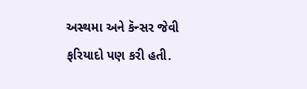અસ્થમા અને કૅન્સર જેવી ફરિયાદો પણ કરી હતી.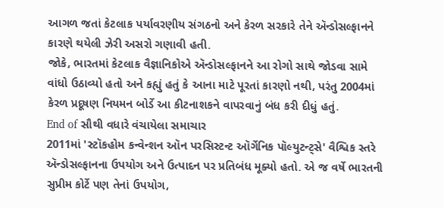આગળ જતાં કેટલાક પર્યાવરણીય સંગઠનો અને કેરળ સરકારે તેને ઍન્ડોસલ્ફાનને કારણે થયેલી ઝેરી અસરો ગણાવી હતી.
જોકે, ભારતમાં કેટલાક વૈજ્ઞાનિકોએ ઍન્ડોસલ્ફાનને આ રોગો સાથે જોડવા સામે વાંધો ઉઠાવ્યો હતો અને કહ્યું હતું કે આના માટે પૂરતાં કારણો નથી, પરંતુ 2004માં કેરળ પ્રદૂષણ નિયમન બોર્ડે આ કીટનાશકને વાપરવાનું બંધ કરી દીધું હતું.
End of સૌથી વધારે વંચાયેલા સમાચાર
2011માં 'સ્ટૉકહોમ કન્વેન્શન ઑન પરસિસ્ટન્ટ ઑર્ગેનિક પૉલ્યુટન્ટ્સે' વૈશ્વિક સ્તરે ઍન્ડોસલ્ફાનના ઉપયોગ અને ઉત્પાદન પર પ્રતિબંધ મૂક્યો હતો. એ જ વર્ષે ભારતની સુપ્રીમ કોર્ટે પણ તેનાં ઉપયોગ,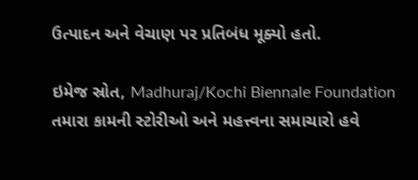ઉત્પાદન અને વેચાણ પર પ્રતિબંધ મૂક્યો હતો.

ઇમેજ સ્રોત, Madhuraj/Kochi Biennale Foundation
તમારા કામની સ્ટોરીઓ અને મહત્ત્વના સમાચારો હવે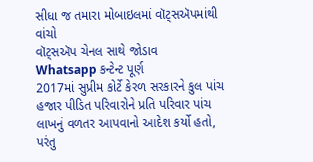સીધા જ તમારા મોબાઇલમાં વૉટ્સઍપમાંથી વાંચો
વૉટ્સઍપ ચેનલ સાથે જોડાવ
Whatsapp કન્ટેન્ટ પૂર્ણ
2017માં સુપ્રીમ કોર્ટે કેરળ સરકારને કુલ પાંચ હજાર પીડિત પરિવારોને પ્રતિ પરિવાર પાંચ લાખનું વળતર આપવાનો આદેશ કર્યો હતો, પરંતુ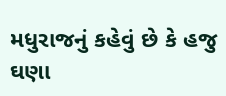મધુરાજનું કહેવું છે કે હજુ ઘણા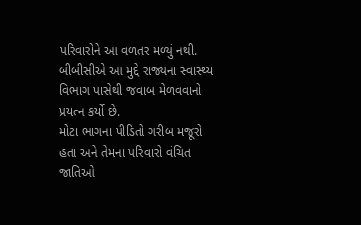પરિવારોને આ વળતર મળ્યું નથી.
બીબીસીએ આ મુદ્દે રાજ્યના સ્વાસ્થ્ય વિભાગ પાસેથી જવાબ મેળવવાનો પ્રયત્ન કર્યો છે.
મોટા ભાગના પીડિતો ગરીબ મજૂરો હતા અને તેમના પરિવારો વંચિત જાતિઓ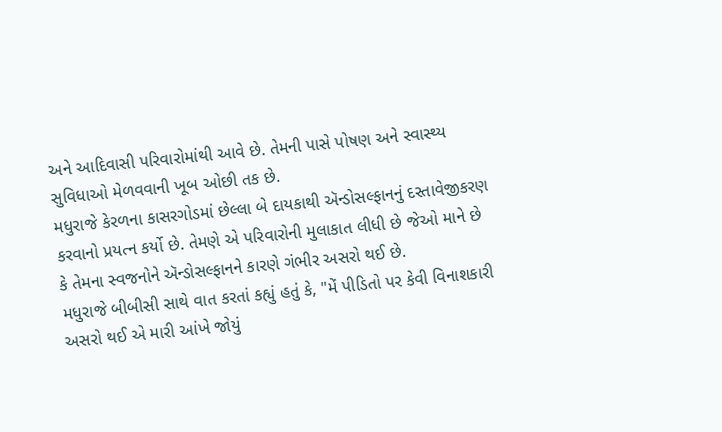અને આદિવાસી પરિવારોમાંથી આવે છે. તેમની પાસે પોષણ અને સ્વાસ્થ્ય સુવિધાઓ મેળવવાની ખૂબ ઓછી તક છે.
મધુરાજે કેરળના કાસરગોડમાં છેલ્લા બે દાયકાથી ઍન્ડોસલ્ફાનનું દસ્તાવેજીકરણ કરવાનો પ્રયત્ન કર્યો છે. તેમણે એ પરિવારોની મુલાકાત લીધી છે જેઓ માને છે કે તેમના સ્વજનોને ઍન્ડોસલ્ફાનને કારણે ગંભીર અસરો થઈ છે.
મધુરાજે બીબીસી સાથે વાત કરતાં કહ્યું હતું કે, "મેં પીડિતો પર કેવી વિનાશકારી અસરો થઈ એ મારી આંખે જોયું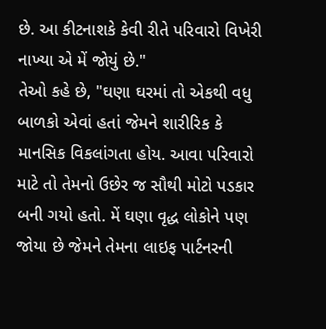છે. આ કીટનાશકે કેવી રીતે પરિવારો વિખેરી નાખ્યા એ મેં જોયું છે."
તેઓ કહે છે, "ઘણા ઘરમાં તો એકથી વધુ બાળકો એવાં હતાં જેમને શારીરિક કે માનસિક વિકલાંગતા હોય. આવા પરિવારો માટે તો તેમનો ઉછેર જ સૌથી મોટો પડકાર બની ગયો હતો. મેં ઘણા વૃદ્ધ લોકોને પણ જોયા છે જેમને તેમના લાઇફ પાર્ટનરની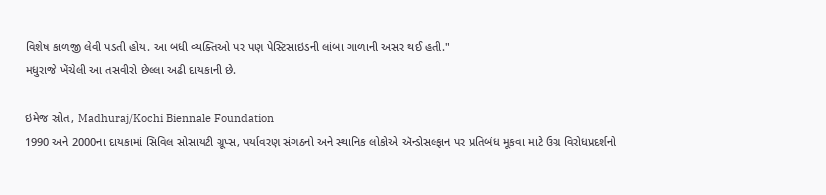વિશેષ કાળજી લેવી પડતી હોય. આ બધી વ્યક્તિઓ પર પણ પેસ્ટિસાઇડની લાંબા ગાળાની અસર થઈ હતી."
મધુરાજે ખેંચેલી આ તસવીરો છેલ્લા અઢી દાયકાની છે.

ઇમેજ સ્રોત, Madhuraj/Kochi Biennale Foundation
1990 અને 2000ના દાયકામાં સિવિલ સોસાયટી ગ્રૂપ્સ, પર્યાવરણ સંગઠનો અને સ્થાનિક લોકોએ ઍન્ડોસલ્ફાન પર પ્રતિબંધ મૂકવા માટે ઉગ્ર વિરોધપ્રદર્શનો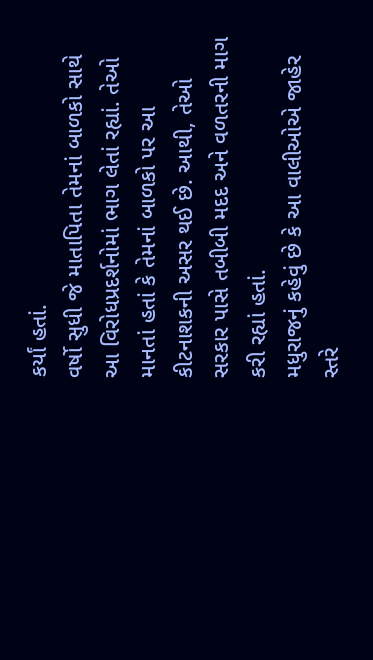કર્યાં હતાં.
વર્ષો સુધી જે માતાપિતા તેમનાં બાળકો સાથે આ વિરોધપ્રદર્શનોમાં ભાગ લેતાં રહ્યાં. તેઓ માનતાં હતાં કે તેમનાં બાળકો પર આ કીટનાશકની અસર થઈ છે. આથી, તેઓ સરકાર પાસે તબીબી મદદ અને વળતરની માગ કરી રહ્યાં હતાં.
મધુરાજનું કહેવું છે કે આ વાલીઓએ જાહેર સ્તરે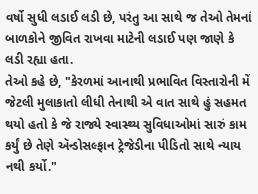વર્ષો સુધી લડાઈ લડી છે, પરંતુ આ સાથે જ તેઓ તેમનાં બાળકોને જીવિત રાખવા માટેની લડાઈ પણ જાણે કે લડી રહ્યા હતા.
તેઓ કહે છે, "કેરળમાં આનાથી પ્રભાવિત વિસ્તારોની મેં જેટલી મુલાકાતો લીધી તેનાથી એ વાત સાથે હું સહમત થયો હતો કે જે રાજ્યે સ્વાસ્થ્ય સુવિધાઓમાં સારું કામ કર્યું છે તેણે ઍન્ડોસલ્ફાન ટ્રેજેડીના પીડિતો સાથે ન્યાય નથી કર્યો."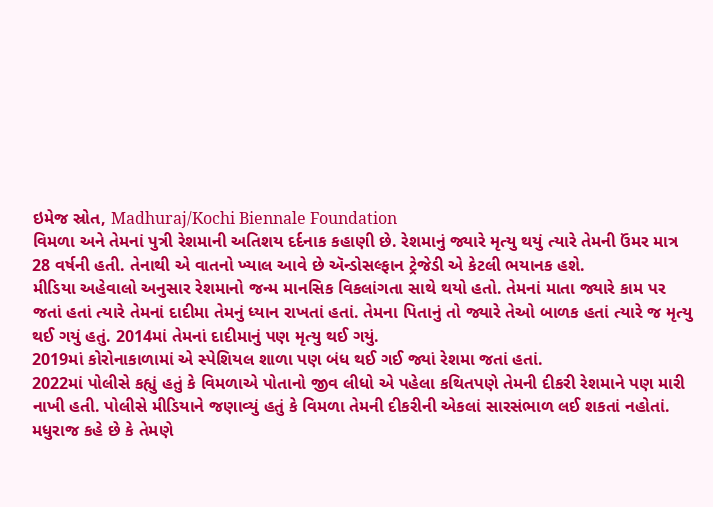ઇમેજ સ્રોત, Madhuraj/Kochi Biennale Foundation
વિમળા અને તેમનાં પુત્રી રેશમાની અતિશય દર્દનાક કહાણી છે. રેશમાનું જ્યારે મૃત્યુ થયું ત્યારે તેમની ઉંમર માત્ર 28 વર્ષની હતી. તેનાથી એ વાતનો ખ્યાલ આવે છે ઍન્ડોસલ્ફાન ટ્રેજેડી એ કેટલી ભયાનક હશે.
મીડિયા અહેવાલો અનુસાર રેશમાનો જન્મ માનસિક વિકલાંગતા સાથે થયો હતો. તેમનાં માતા જ્યારે કામ પર જતાં હતાં ત્યારે તેમનાં દાદીમા તેમનું ધ્યાન રાખતાં હતાં. તેમના પિતાનું તો જ્યારે તેઓ બાળક હતાં ત્યારે જ મૃત્યુ થઈ ગયું હતું. 2014માં તેમનાં દાદીમાનું પણ મૃત્યુ થઈ ગયું.
2019માં કોરોનાકાળામાં એ સ્પેશિયલ શાળા પણ બંધ થઈ ગઈ જ્યાં રેશમા જતાં હતાં.
2022માં પોલીસે કહ્યું હતું કે વિમળાએ પોતાનો જીવ લીધો એ પહેલા કથિતપણે તેમની દીકરી રેશમાને પણ મારી નાખી હતી. પોલીસે મીડિયાને જણાવ્યું હતું કે વિમળા તેમની દીકરીની એકલાં સારસંભાળ લઈ શકતાં નહોતાં.
મધુરાજ કહે છે કે તેમણે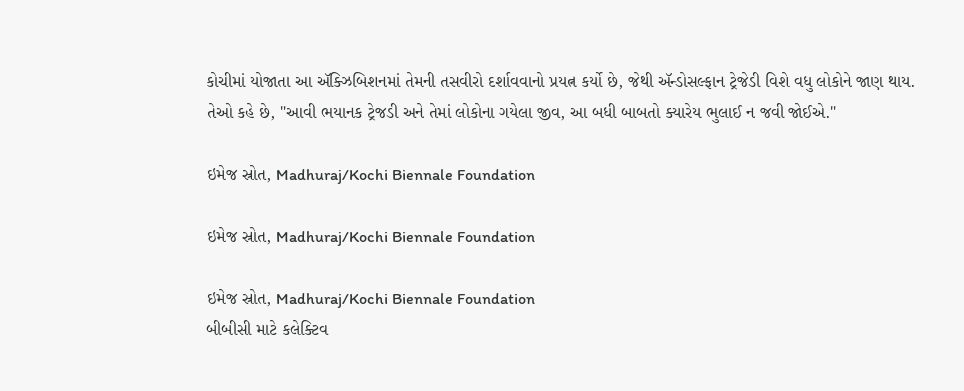કોચીમાં યોજાતા આ ઍક્ઝિબિશનમાં તેમની તસવીરો દર્શાવવાનો પ્રયત્ન કર્યો છે, જેથી ઍન્ડોસલ્ફાન ટ્રેજેડી વિશે વધુ લોકોને જાણ થાય.
તેઓ કહે છે, "આવી ભયાનક ટ્રેજડી અને તેમાં લોકોના ગયેલા જીવ, આ બધી બાબતો ક્યારેય ભુલાઈ ન જવી જોઈએ."

ઇમેજ સ્રોત, Madhuraj/Kochi Biennale Foundation

ઇમેજ સ્રોત, Madhuraj/Kochi Biennale Foundation

ઇમેજ સ્રોત, Madhuraj/Kochi Biennale Foundation
બીબીસી માટે કલેક્ટિવ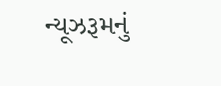ન્યૂઝરૂમનું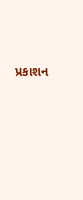પ્રકાશન